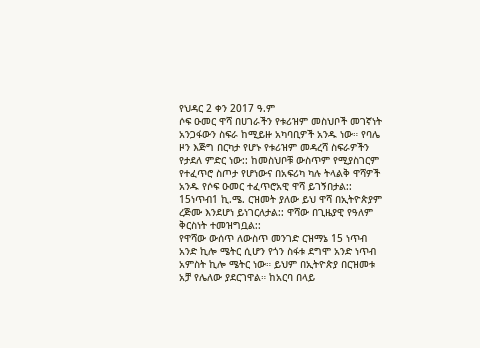የህዳር 2 ቀን 2017 ዓ.ም
ሶፍ ዑመር ዋሻ በሀገራችን የቱሪዝም መስህቦች መገኛነት አንጋፋውን ስፍራ ከሚይዙ አካባቢዎች አንዱ ነው። የባሌ ዞን እጅግ በርካታ የሆኑ የቱሪዝም መዳረሻ ስፍራዎችን የታደለ ምድር ነው:: ከመስህቦቹ ውስጥም የሚያስገርም የተፈጥሮ ስጦታ የሆነውና በአፍሪካ ካሉ ትላልቅ ዋሻዎች አንዱ የሶፍ ዑመር ተፈጥሮአዊ ዋሻ ይገኝበታል:: 15ነጥብ1 ኪ.ሜ. ርዝመት ያለው ይህ ዋሻ በኢትዮጵያም ረጅሙ እንደሆነ ይነገርለታል:: ዋሻው በጊዜያዊ የዓለም ቅርስነት ተመዝግቧል::
የዋሻው ውሰጥ ለውስጥ መንገድ ርዝማኔ 15 ነጥብ አንድ ኪሎ ሜትር ሲሆን የጎን ስፋቱ ደግሞ አንድ ነጥብ አምስት ኪሎ ሜትር ነው። ይህም በኢትዮጵያ በርዝመቱ አቻ የሌለው ያደርገዋል። ከአርባ በላይ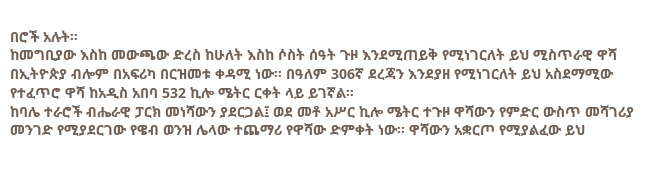በሮች አሉት።
ከመግቢያው እስከ መውጫው ድረስ ከሁለት እስከ ሶስት ሰዓት ጉዞ እንደሚጠይቅ የሚነገርለት ይህ ሚስጥራዊ ዋሻ በኢትዮጵያ ብሎም በአፍሪካ በርዝመቱ ቀዳሚ ነው። በዓለም 306ኛ ደረጃን እንደያዘ የሚነገርለት ይህ አስደማሚው የተፈጥሮ ዋሻ ከአዲስ አበባ 532 ኪሎ ሜትር ርቀት ላይ ይገኛል።
ከባሌ ተራሮች ብሔራዊ ፓርክ መነሻውን ያደርጋል፤ ወደ መቶ አሥር ኪሎ ሜትር ተጉዞ ዋሻውን የምድር ውስጥ መሻገሪያ መንገድ የሚያደርገው የዌብ ወንዝ ሌላው ተጨማሪ የዋሻው ድምቀት ነው። ዋሻውን አቋርጦ የሚያልፈው ይህ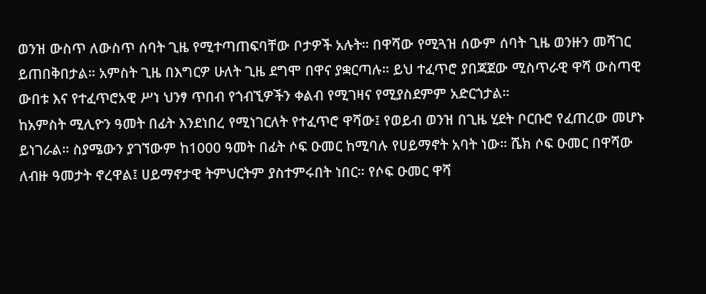ወንዝ ውስጥ ለውስጥ ሰባት ጊዜ የሚተጣጠፍባቸው ቦታዎች አሉት። በዋሻው የሚጓዝ ሰውም ሰባት ጊዜ ወንዙን መሻገር ይጠበቅበታል። አምስት ጊዜ በእግርዎ ሁለት ጊዜ ደግሞ በዋና ያቋርጣሉ። ይህ ተፈጥሮ ያበጃጀው ሚስጥራዊ ዋሻ ውስጣዊ ውበቱ እና የተፈጥሮአዊ ሥነ ህንፃ ጥበብ የጎብኚዎችን ቀልብ የሚገዛና የሚያስደምም አድርጎታል።
ከአምስት ሚሊዮን ዓመት በፊት እንደነበረ የሚነገርለት የተፈጥሮ ዋሻው፤ የወይብ ወንዝ በጊዜ ሂደት ቦርቡሮ የፈጠረው መሆኑ ይነገራል። ስያሜውን ያገኘውም ከ1000 ዓመት በፊት ሶፍ ዑመር ከሚባሉ የሀይማኖት አባት ነው። ሼክ ሶፍ ዑመር በዋሻው ለብዙ ዓመታት ኖረዋል፤ ሀይማኖታዊ ትምህርትም ያስተምሩበት ነበር። የሶፍ ዑመር ዋሻ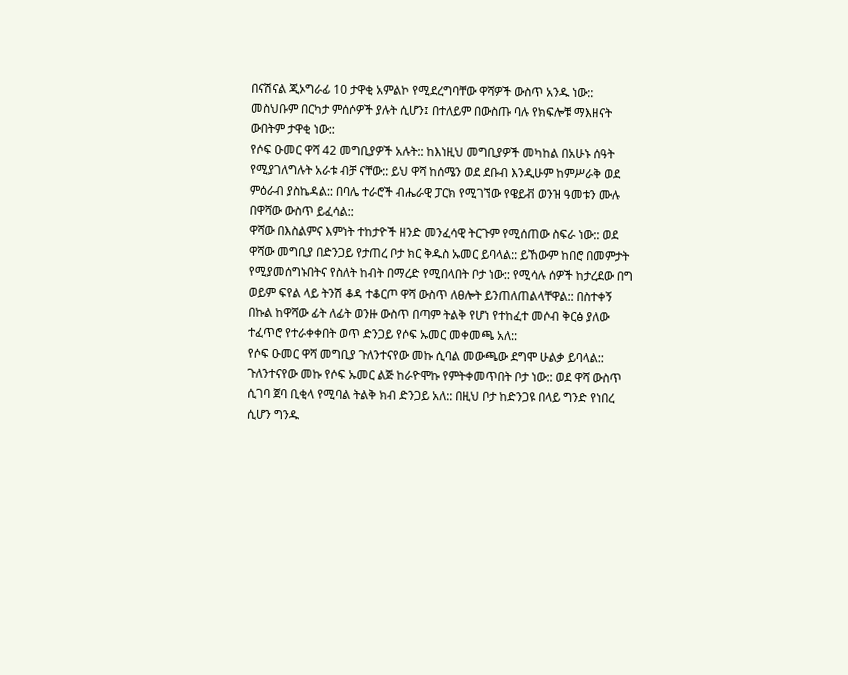በናሽናል ጂኦግራፊ 10 ታዋቂ አምልኮ የሚደረግባቸው ዋሻዎች ውስጥ አንዱ ነው:: መስህቡም በርካታ ምሰሶዎች ያሉት ሲሆን፤ በተለይም በውስጡ ባሉ የክፍሎቹ ማእዘናት ውበትም ታዋቂ ነው::
የሶፍ ዑመር ዋሻ 42 መግቢያዎች አሉት:: ከእነዚህ መግቢያዎች መካከል በአሁኑ ሰዓት የሚያገለግሉት አራቱ ብቻ ናቸው:: ይህ ዋሻ ከሰሜን ወደ ደቡብ እንዲሁም ከምሥራቅ ወደ ምዕራብ ያስኬዳል:: በባሌ ተራሮች ብሔራዊ ፓርክ የሚገኘው የዌይቭ ወንዝ ዓመቱን ሙሉ በዋሻው ውስጥ ይፈሳል::
ዋሻው በእስልምና እምነት ተከታዮች ዘንድ መንፈሳዊ ትርጉም የሚሰጠው ስፍራ ነው:: ወደ ዋሻው መግቢያ በድንጋይ የታጠረ ቦታ ክር ቅዱስ ኡመር ይባላል:: ይኸውም ከበሮ በመምታት የሚያመሰግኑበትና የስለት ከብት በማረድ የሚበላበት ቦታ ነው:: የሚሳሉ ሰዎች ከታረደው በግ ወይም ፍየል ላይ ትንሽ ቆዳ ተቆርጦ ዋሻ ውስጥ ለፀሎት ይንጠለጠልላቸዋል:: በስተቀኝ በኩል ከዋሻው ፊት ለፊት ወንዙ ውስጥ በጣም ትልቅ የሆነ የተከፈተ መሶብ ቅርፅ ያለው ተፈጥሮ የተራቀቀበት ወጥ ድንጋይ የሶፍ ኡመር መቀመጫ አለ::
የሶፍ ዑመር ዋሻ መግቢያ ጉለንተናየው መኩ ሲባል መውጫው ደግሞ ሁልቃ ይባላል:: ጉለንተናየው መኩ የሶፍ ኡመር ልጅ ከራዮሞኩ የምትቀመጥበት ቦታ ነው:: ወደ ዋሻ ውስጥ ሲገባ ጀባ ቢቂላ የሚባል ትልቅ ክብ ድንጋይ አለ:: በዚህ ቦታ ከድንጋዩ በላይ ግንድ የነበረ ሲሆን ግንዱ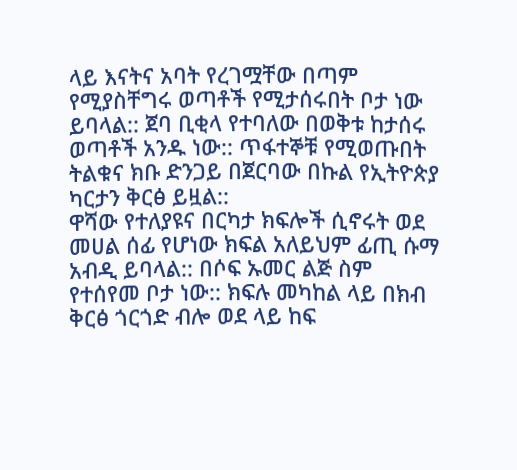ላይ እናትና አባት የረገሟቸው በጣም የሚያስቸግሩ ወጣቶች የሚታሰሩበት ቦታ ነው ይባላል:: ጀባ ቢቂላ የተባለው በወቅቱ ከታሰሩ ወጣቶች አንዱ ነው:: ጥፋተኞቹ የሚወጡበት ትልቁና ክቡ ድንጋይ በጀርባው በኩል የኢትዮጵያ ካርታን ቅርፅ ይዟል::
ዋሻው የተለያዩና በርካታ ክፍሎች ሲኖሩት ወደ መሀል ሰፊ የሆነው ክፍል አለይህም ፊጢ ሱማ አብዲ ይባላል:: በሶፍ ኡመር ልጅ ስም የተሰየመ ቦታ ነው:: ክፍሉ መካከል ላይ በክብ ቅርፅ ጎርጎድ ብሎ ወደ ላይ ከፍ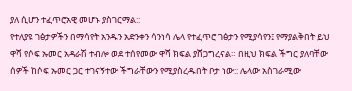ያለ ሲሆን ተፈጥሮአዊ መሆኑ ያስገርማል::
የተለያዩ ገፅታዎችን በማሳየት አንዱን አድንቀን ሳንነሳ ሌላ የተፈጥሮ ገፅታን የሚያሳየን፤ የማያልቅበት ይህ ዋሻ የሶፍ ኡመር አዳራሽ ተብሎ ወደ ተሰየመው ዋሻ ክፍል ያሸጋግረናል። በዚህ ክፍል ችግር ያለባቸው ሰዎች ከሶፍ ኡመር ጋር ተገናኝተው ችግራቸውን የሚያስረዱበት ቦታ ነው:: ሌላው አስገራሚው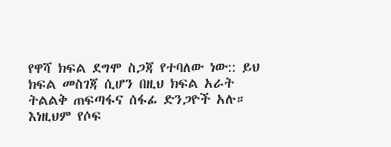የዋሻ ክፍል ደግሞ ስጋጃ የተባለው ነው:: ይህ ክፍል መስገጃ ሲሆን በዚህ ክፍል አራት ትልልቅ ጠፍጣፋና ሰፋፊ ድንጋዮች አሉ። እነዚህም የሶፍ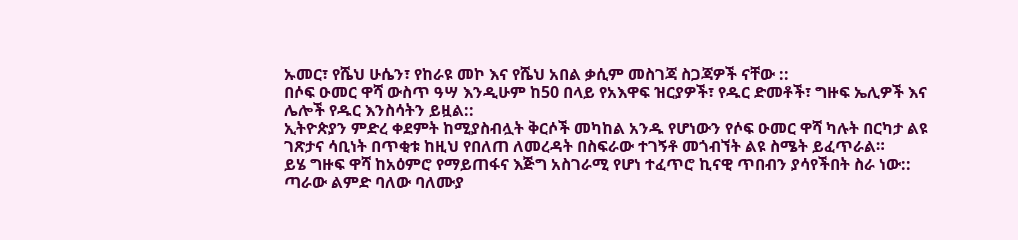ኡመር፣ የሼህ ሁሴን፣ የከራዩ መኮ እና የሼህ አበል ቃሲም መስገጃ ስጋጃዎች ናቸው ::
በሶፍ ዑመር ዋሻ ውስጥ ዓሣ እንዲሁም ከ50 በላይ የአእዋፍ ዝርያዎች፣ የዱር ድመቶች፣ ግዙፍ ኤሊዎች እና ሌሎች የዱር እንስሳትን ይዟል::
ኢትዮጵያን ምድረ ቀደምት ከሚያስብሏት ቅርሶች መካከል አንዱ የሆነውን የሶፍ ዑመር ዋሻ ካሉት በርካታ ልዩ ገጽታና ሳቢነት በጥቂቱ ከዚህ የበለጠ ለመረዳት በስፍራው ተገኝቶ መጎብኘት ልዩ ስሜት ይፈጥራል።
ይሄ ግዙፍ ዋሻ ከአዕምሮ የማይጠፋና እጅግ አስገራሚ የሆነ ተፈጥሮ ኪናዊ ጥበብን ያሳየችበት ስራ ነው:: ጣራው ልምድ ባለው ባለሙያ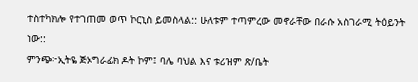ተስተካክሎ የተገጠመ ወጥ ኮርኒስ ይመስላል:: ሁለቱም ተጣምረው መኖራቸው በራሱ አስገራሚ ትዕይንት ነው::
ምንጭ፦ኢትዬ ጅኦግራፊክ ዶት ኮም፤ ባሌ ባህል እና ቱሪዝም ጽ/ቤት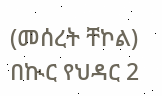(መሰረት ቸኮል)
በኲር የህዳር 2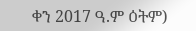ቀን 2017 ዓ.ም ዕትም)